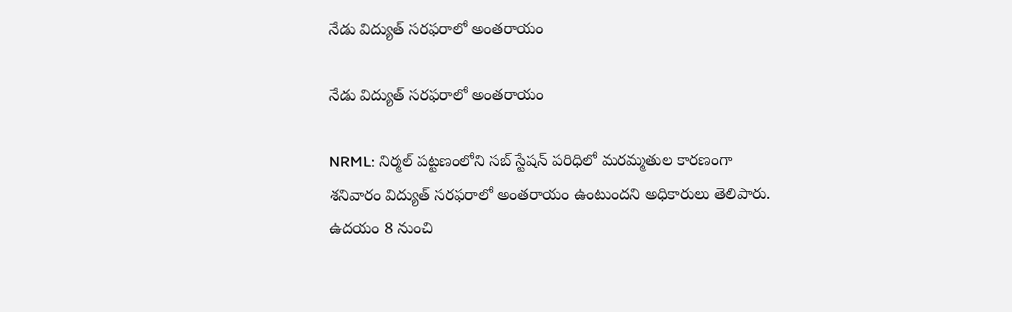నేడు విద్యుత్ సరఫరాలో అంతరాయం

నేడు విద్యుత్ సరఫరాలో అంతరాయం

NRML: నిర్మల్ పట్టణంలోని సబ్ స్టేషన్ పరిధిలో మరమ్మతుల కారణంగా శనివారం విద్యుత్ సరఫరాలో అంతరాయం ఉంటుందని అధికారులు తెలిపారు. ఉదయం 8 నుంచి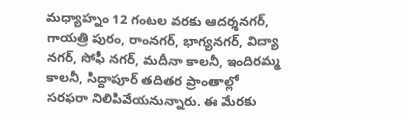మధ్యాహ్నం 12 గంటల వరకు ఆదర్శనగర్, గాయత్రి పురం, రాంనగర్, భాగ్యనగర్, విద్యా నగర్, సోఫీ నగర్, మదీనా కాలనీ, ఇందిరమ్మ కాలనీ, సిద్దాపూర్ తదితర ప్రాంతాల్లో సరఫరా నిలిపివేయనున్నారు. ఈ మేరకు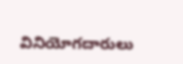వినియోగదారులు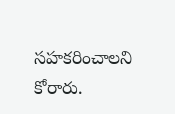సహకరించాలని కోరారు.